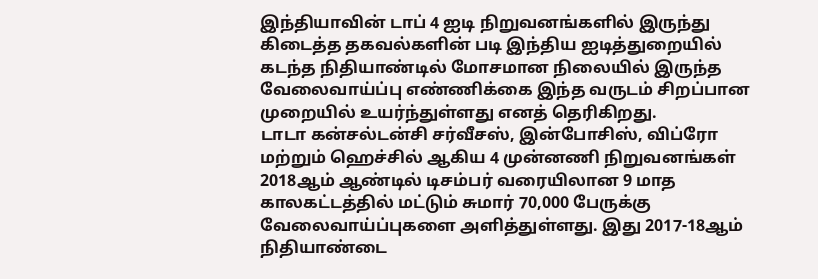இந்தியாவின் டாப் 4 ஐடி நிறுவனங்களில் இருந்து கிடைத்த தகவல்களின் படி இந்திய ஐடித்துறையில் கடந்த நிதியாண்டில் மோசமான நிலையில் இருந்த வேலைவாய்ப்பு எண்ணிக்கை இந்த வருடம் சிறப்பான முறையில் உயர்ந்துள்ளது எனத் தெரிகிறது.
டாடா கன்சல்டன்சி சர்வீசஸ், இன்போசிஸ், விப்ரோ மற்றும் ஹெச்சில் ஆகிய 4 முன்னணி நிறுவனங்கள் 2018ஆம் ஆண்டில் டிசம்பர் வரையிலான 9 மாத காலகட்டத்தில் மட்டும் சுமார் 70,000 பேருக்கு வேலைவாய்ப்புகளை அளித்துள்ளது. இது 2017-18ஆம் நிதியாண்டை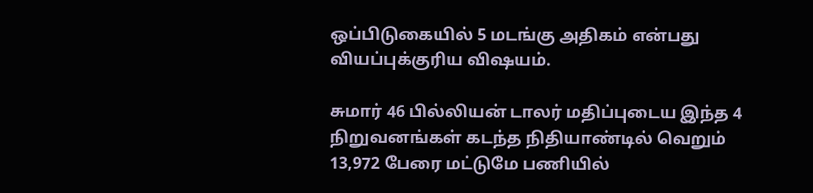ஒப்பிடுகையில் 5 மடங்கு அதிகம் என்பது வியப்புக்குரிய விஷயம்.

சுமார் 46 பில்லியன் டாலர் மதிப்புடைய இந்த 4 நிறுவனங்கள் கடந்த நிதியாண்டில் வெறும் 13,972 பேரை மட்டுமே பணியில்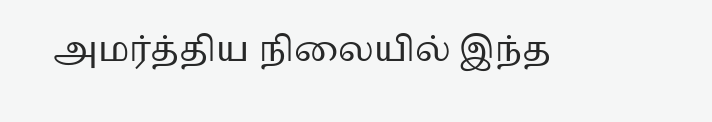அமர்த்திய நிலையில் இந்த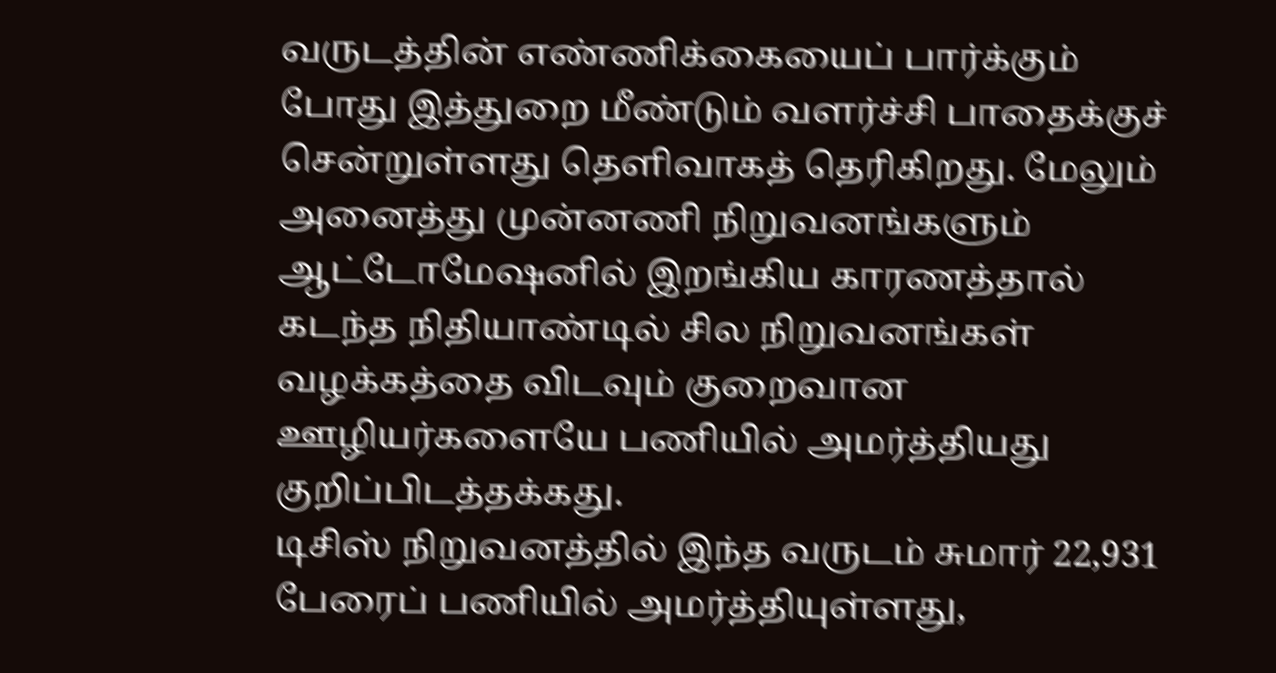வருடத்தின் எண்ணிக்கையைப் பார்க்கும் போது இத்துறை மீண்டும் வளர்ச்சி பாதைக்குச் சென்றுள்ளது தெளிவாகத் தெரிகிறது. மேலும் அனைத்து முன்னணி நிறுவனங்களும் ஆட்டோமேஷனில் இறங்கிய காரணத்தால் கடந்த நிதியாண்டில் சில நிறுவனங்கள் வழக்கத்தை விடவும் குறைவான ஊழியர்களையே பணியில் அமர்த்தியது குறிப்பிடத்தக்கது.
டிசிஸ் நிறுவனத்தில் இந்த வருடம் சுமார் 22,931 பேரைப் பணியில் அமர்த்தியுள்ளது,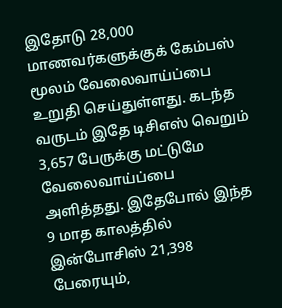இதோடு 28,000 மாணவர்களுக்குக் கேம்பஸ் மூலம் வேலைவாய்ப்பை உறுதி செய்துள்ளது. கடந்த வருடம் இதே டிசிஎஸ் வெறும் 3,657 பேருக்கு மட்டுமே வேலைவாய்ப்பை அளித்தது. இதேபோல் இந்த 9 மாத காலத்தில் இன்போசிஸ் 21,398 பேரையும்,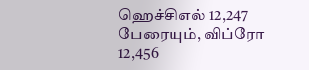ஹெச்சிஎல் 12,247 பேரையும், விப்ரோ 12,456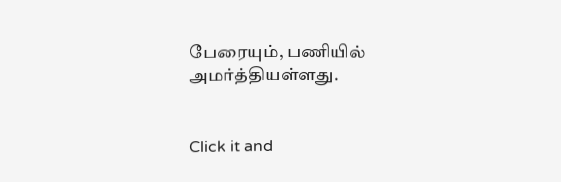பேரையும், பணியில் அமர்த்தியள்ளது.


Click it and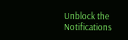Unblock the Notifications